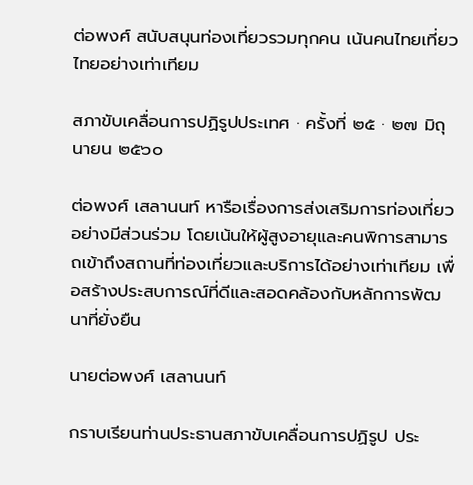ต่อพงศ์ สนับสนุนท่องเที่ยวรวมทุกคน เน้นคนไทยเที่ยวไทยอย่างเท่าเทียม

สภาขับเคลื่อนการปฏิรูปประเทศ · ครั้งที่ ๒๕ · ๒๗ มิถุนายน ๒๕๖๐

ต่อพงศ์ เสลานนท์ หารือเรื่องการส่งเสริมการท่องเที่ยวอย่างมีส่วนร่วม โดยเน้นให้ผู้สูงอายุและคนพิการสามารถเข้าถึงสถานที่ท่องเที่ยวและบริการได้อย่างเท่าเทียม เพื่อสร้างประสบการณ์ที่ดีและสอดคล้องกับหลักการพัฒนาที่ยั่งยืน

นายต่อพงศ์ เสลานนท์

กราบเรียนท่านประธานสภาขับเคลื่อนการปฏิรูป ประ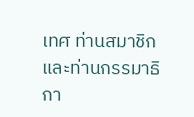เทศ ท่านสมาชิก และท่านกรรมาธิกา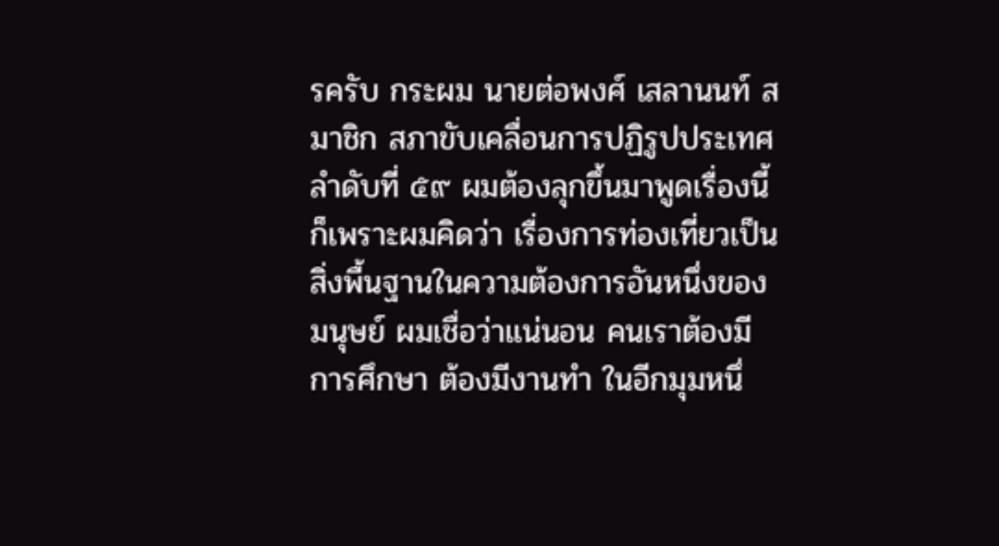รครับ กระผม นายต่อพงศ์ เสลานนท์ สมาชิก สภาขับเคลื่อนการปฏิรูปประเทศ ลำดับที่ ๕๙ ผมต้องลุกขึ้นมาพูดเรื่องนี้ก็เพราะผมคิดว่า เรื่องการท่องเที่ยวเป็นสิ่งพื้นฐานในความต้องการอันหนึ่งของมนุษย์ ผมเชื่อว่าแน่นอน คนเราต้องมีการศึกษา ต้องมีงานทำ ในอีกมุมหนึ่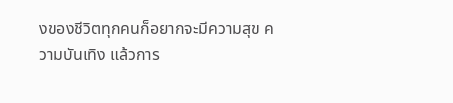งของชีวิตทุกคนก็อยากจะมีความสุข ความบันเทิง แล้วการ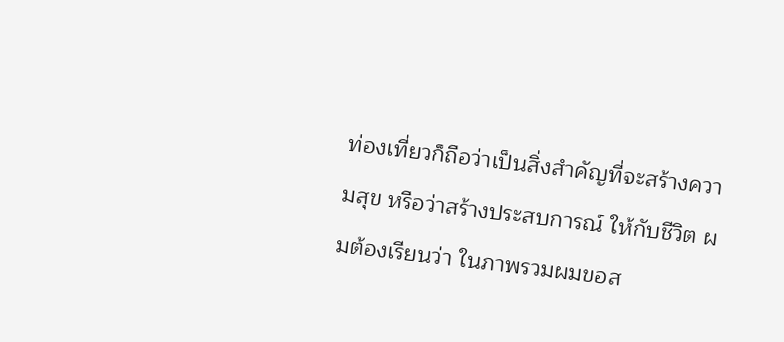ท่องเที่ยวก็ถือว่าเป็นสิ่งสำคัญที่จะสร้างความสุข หรือว่าสร้างประสบการณ์ ให้กับชีวิต ผมต้องเรียนว่า ในภาพรวมผมขอส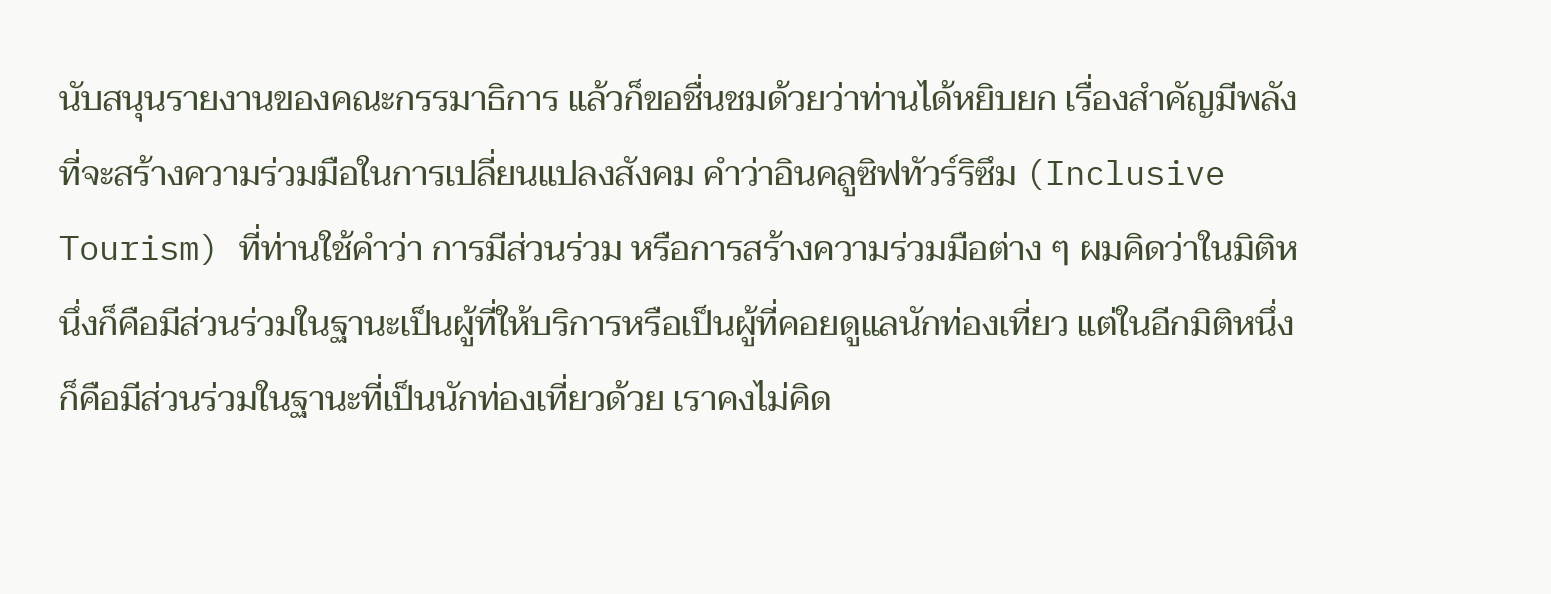นับสนุนรายงานของคณะกรรมาธิการ แล้วก็ขอชื่นชมด้วยว่าท่านได้หยิบยก เรื่องสำคัญมีพลังที่จะสร้างความร่วมมือในการเปลี่ยนแปลงสังคม คำว่าอินคลูซิฟทัวร์ริซึม (Inclusive Tourism) ที่ท่านใช้คำว่า การมีส่วนร่วม หรือการสร้างความร่วมมือต่าง ๆ ผมคิดว่าในมิติหนึ่งก็คือมีส่วนร่วมในฐานะเป็นผู้ที่ให้บริการหรือเป็นผู้ที่คอยดูแลนักท่องเที่ยว แต่ในอีกมิติหนึ่งก็คือมีส่วนร่วมในฐานะที่เป็นนักท่องเที่ยวด้วย เราคงไม่คิด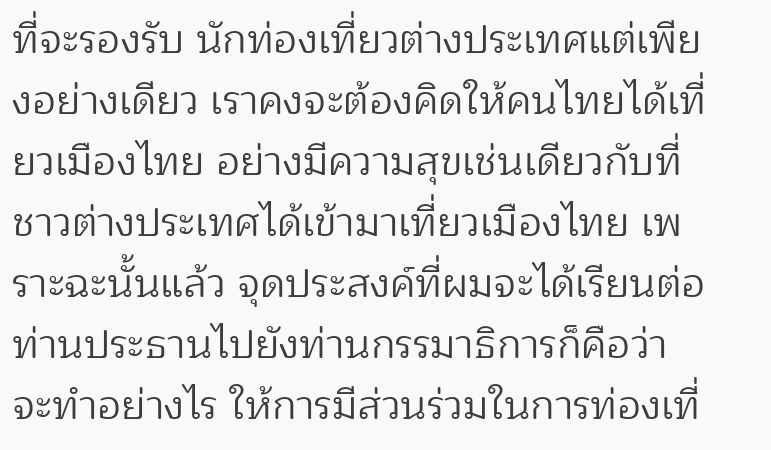ที่จะรองรับ นักท่องเที่ยวต่างประเทศแต่เพียงอย่างเดียว เราคงจะต้องคิดให้คนไทยได้เที่ยวเมืองไทย อย่างมีความสุขเช่นเดียวกับที่ชาวต่างประเทศได้เข้ามาเที่ยวเมืองไทย เพราะฉะนั้นแล้ว จุดประสงค์ที่ผมจะได้เรียนต่อท่านประธานไปยังท่านกรรมาธิการก็คือว่าจะทำอย่างไร ให้การมีส่วนร่วมในการท่องเที่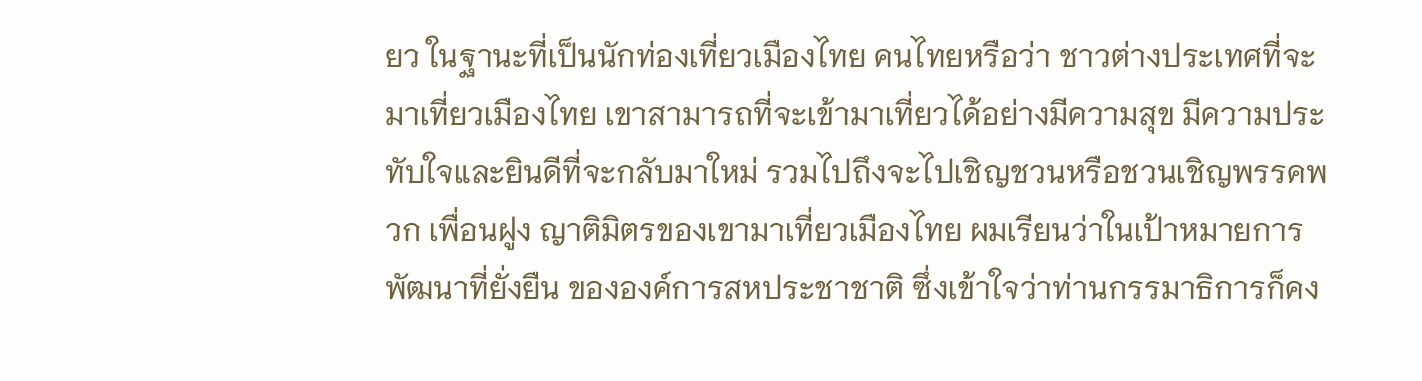ยว ในฐานะที่เป็นนักท่องเที่ยวเมืองไทย คนไทยหรือว่า ชาวต่างประเทศที่จะมาเที่ยวเมืองไทย เขาสามารถที่จะเข้ามาเที่ยวได้อย่างมีความสุข มีความประทับใจและยินดีที่จะกลับมาใหม่ รวมไปถึงจะไปเชิญชวนหรือชวนเชิญพรรคพวก เพื่อนฝูง ญาติมิตรของเขามาเที่ยวเมืองไทย ผมเรียนว่าในเป้าหมายการพัฒนาที่ยั่งยืน ขององค์การสหประชาชาติ ซึ่งเข้าใจว่าท่านกรรมาธิการก็คง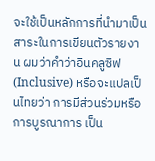จะใช้เป็นหลักการที่นำมาเป็น สาระในการเขียนตัวรายงาน ผมว่าคำว่าอินคลูซิฟ (Inclusive) หรือจะแปลเป็นไทยว่า การมีส่วนร่วมหรือการบูรณาการ เป็น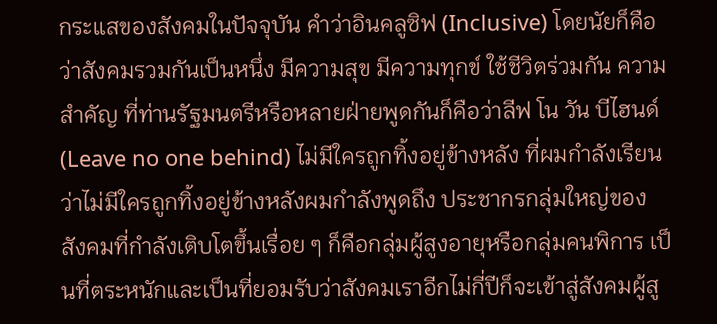กระแสของสังคมในปัจจุบัน คำว่าอินคลูซิฟ (Inclusive) โดยนัยก็คือว่าสังคมรวมกันเป็นหนึ่ง มีความสุข มีความทุกข์ ใช้ชีวิตร่วมกัน ความสำคัญ ที่ท่านรัฐมนตรีหรือหลายฝ่ายพูดกันก็คือว่าลีฟ โน วัน บีไฮนด์ (Leave no one behind) ไม่มีใครถูกทิ้งอยู่ข้างหลัง ที่ผมกำลังเรียนว่าไม่มีใครถูกทิ้งอยู่ข้างหลังผมกำลังพูดถึง ประชากรกลุ่มใหญ่ของสังคมที่กำลังเติบโตขึ้นเรื่อย ๆ ก็คือกลุ่มผู้สูงอายุหรือกลุ่มคนพิการ เป็นที่ตระหนักและเป็นที่ยอมรับว่าสังคมเราอีกไม่กี่ปีก็จะเข้าสู่สังคมผู้สู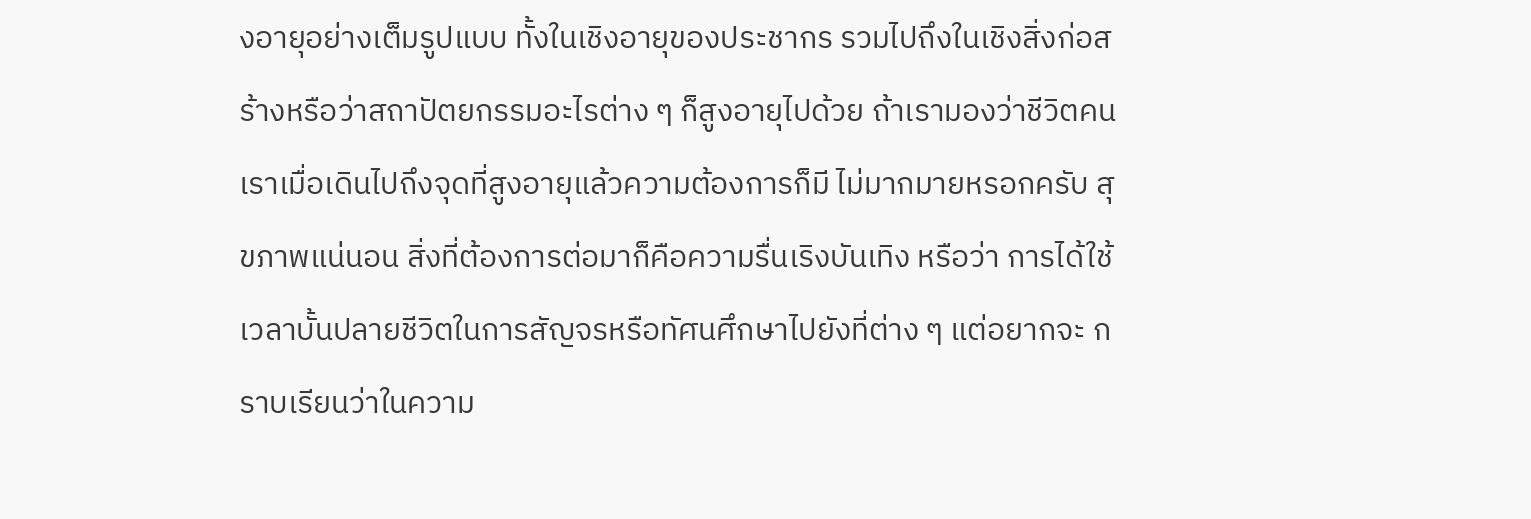งอายุอย่างเต็มรูปแบบ ทั้งในเชิงอายุของประชากร รวมไปถึงในเชิงสิ่งก่อสร้างหรือว่าสถาปัตยกรรมอะไรต่าง ๆ ก็สูงอายุไปด้วย ถ้าเรามองว่าชีวิตคนเราเมื่อเดินไปถึงจุดที่สูงอายุแล้วความต้องการก็มี ไม่มากมายหรอกครับ สุขภาพแน่นอน สิ่งที่ต้องการต่อมาก็คือความรื่นเริงบันเทิง หรือว่า การได้ใช้เวลาบั้นปลายชีวิตในการสัญจรหรือทัศนศึกษาไปยังที่ต่าง ๆ แต่อยากจะ กราบเรียนว่าในความ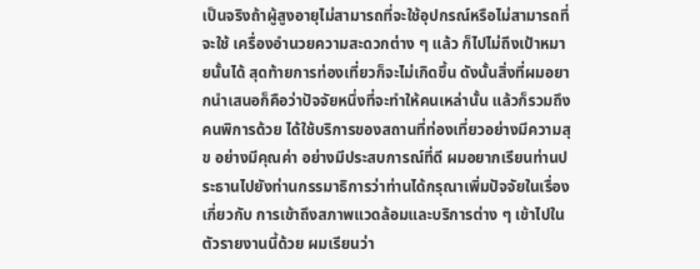เป็นจริงถ้าผู้สูงอายุไม่สามารถที่จะใช้อุปกรณ์หรือไม่สามารถที่จะใช้ เครื่องอำนวยความสะดวกต่าง ๆ แล้ว ก็ไปไม่ถึงเป้าหมายนั้นได้ สุดท้ายการท่องเที่ยวก็จะไม่เกิดขึ้น ดังนั้นสิ่งที่ผมอยากนำเสนอก็คือว่าปัจจัยหนึ่งที่จะทำให้คนเหล่านั้น แล้วก็รวมถึงคนพิการด้วย ได้ใช้บริการของสถานที่ท่องเที่ยวอย่างมีความสุข อย่างมีคุณค่า อย่างมีประสบการณ์ที่ดี ผมอยากเรียนท่านประธานไปยังท่านกรรมาธิการว่าท่านได้กรุณาเพิ่มปัจจัยในเรื่องเกี่ยวกับ การเข้าถึงสภาพแวดล้อมและบริการต่าง ๆ เข้าไปในตัวรายงานนี้ด้วย ผมเรียนว่า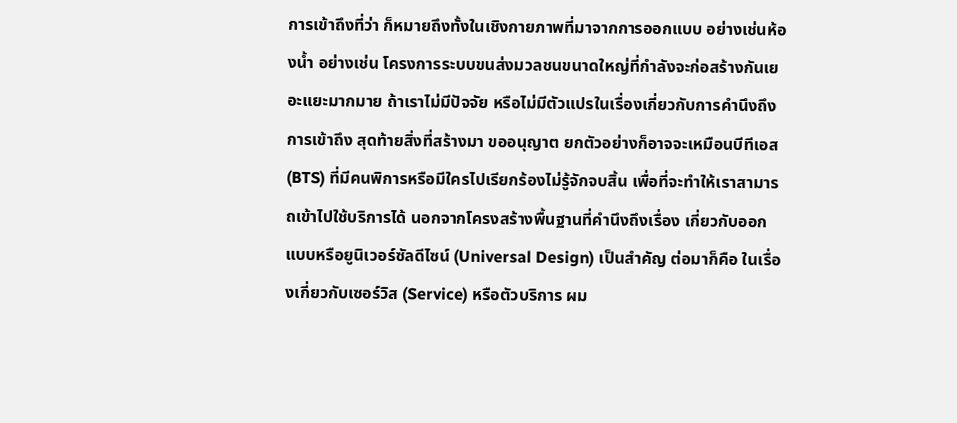การเข้าถึงที่ว่า ก็หมายถึงทั้งในเชิงกายภาพที่มาจากการออกแบบ อย่างเช่นห้องน้ำ อย่างเช่น โครงการระบบขนส่งมวลชนขนาดใหญ่ที่กำลังจะก่อสร้างกันเยอะแยะมากมาย ถ้าเราไม่มีปัจจัย หรือไม่มีตัวแปรในเรื่องเกี่ยวกับการคำนึงถึงการเข้าถึง สุดท้ายสิ่งที่สร้างมา ขออนุญาต ยกตัวอย่างก็อาจจะเหมือนบีทีเอส (BTS) ที่มีคนพิการหรือมีใครไปเรียกร้องไม่รู้จักจบสิ้น เพื่อที่จะทำให้เราสามารถเข้าไปใช้บริการได้ นอกจากโครงสร้างพื้นฐานที่คำนึงถึงเรื่อง เกี่ยวกับออกแบบหรือยูนิเวอร์ซัลดีไซน์ (Universal Design) เป็นสำคัญ ต่อมาก็คือ ในเรื่องเกี่ยวกับเซอร์วิส (Service) หรือตัวบริการ ผม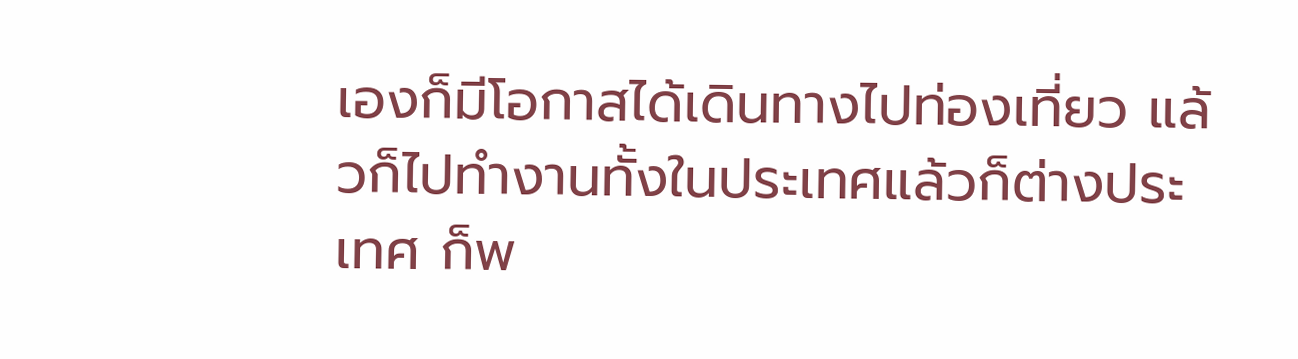เองก็มีโอกาสได้เดินทางไปท่องเที่ยว แล้วก็ไปทำงานทั้งในประเทศแล้วก็ต่างประเทศ ก็พ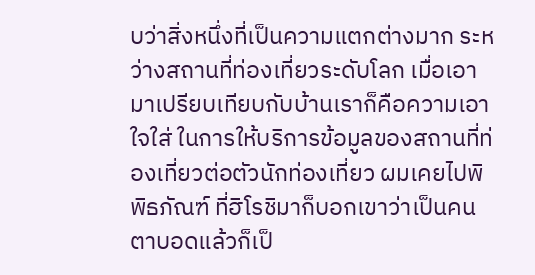บว่าสิ่งหนึ่งที่เป็นความแตกต่างมาก ระหว่างสถานที่ท่องเที่ยวระดับโลก เมื่อเอามาเปรียบเทียบกับบ้านเราก็คือความเอาใจใส่ ในการให้บริการข้อมูลของสถานที่ท่องเที่ยวต่อตัวนักท่องเที่ยว ผมเคยไปพิพิธภัณฑ์ ที่ฮิโรชิมาก็บอกเขาว่าเป็นคนตาบอดแล้วก็เป็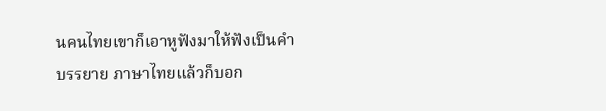นคนไทยเขาก็เอาหูฟังมาให้ฟังเป็นคำบรรยาย ภาษาไทยแล้วก็บอก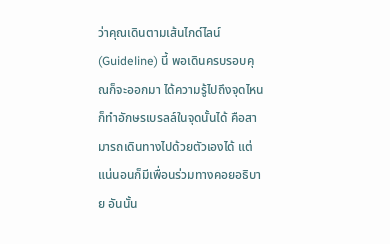ว่าคุณเดินตามเส้นไกด์ไลน์ (Guideline) นี้ พอเดินครบรอบคุณก็จะออกมา ได้ความรู้ไปถึงจุดไหนก็ทำอักษรเบรลล์ในจุดนั้นได้ คือสามารถเดินทางไปด้วยตัวเองได้ แต่แน่นอนก็มีเพื่อนร่วมทางคอยอธิบาย อันนั้น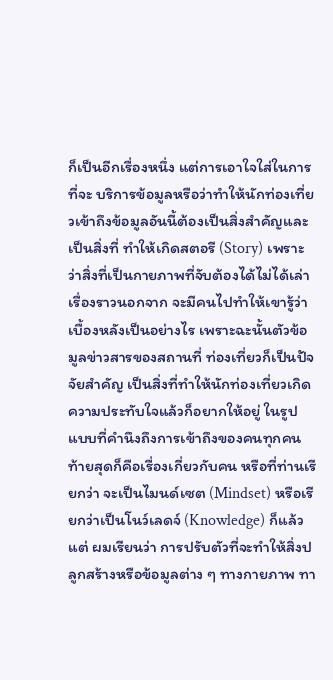ก็เป็นอีกเรื่องหนึ่ง แต่การเอาใจใส่ในการที่จะ บริการข้อมูลหรือว่าทำให้นักท่องเที่ยวเข้าถึงข้อมูลอันนี้ต้องเป็นสิ่งสำคัญและเป็นสิ่งที่ ทำให้เกิดสตอรี (Story) เพราะว่าสิ่งที่เป็นกายภาพที่จับต้องได้ไม่ได้เล่าเรื่องราวนอกจาก จะมีคนไปทำให้เขารู้ว่าเบื้องหลังเป็นอย่างไร เพราะฉะนั้นตัวข้อมูลข่าวสารของสถานที่ ท่องเที่ยวก็เป็นปัจจัยสำคัญ เป็นสิ่งที่ทำให้นักท่องเที่ยวเกิดความประทับใจแล้วก็อยากให้อยู่ ในรูปแบบที่คำนึงถึงการเข้าถึงของคนทุกคน ท้ายสุดก็คือเรื่องเกี่ยวกับคน หรือที่ท่านเรียกว่า จะเป็นไมนด์เซต (Mindset) หรือเรียกว่าเป็นโนว์เลดจ์ (Knowledge) ก็แล้วแต่ ผมเรียนว่า การปรับตัวที่จะทำให้สิ่งปลูกสร้างหรือข้อมูลต่าง ๆ ทางกายภาพ ทา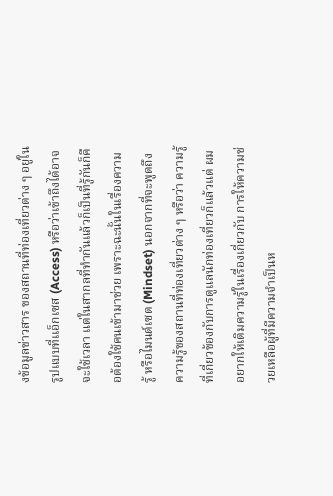งข้อมูลข่าวสาร ของสถานที่ท่องเที่ยวต่าง ๆ อยู่ในรูปแบบที่เเอ็กเซส (Access) หรือว่าเข้าถึงได้อาจจะใช้เวลา แต่ในสากลที่ทำกันแล้วก็เป็นที่รู้กันก็คือต้องใช้คนเข้ามาช่วย เพราะฉะนั้นในเรื่องความรู้ หรือไมนด์เซต (Mindset) นอกจากที่จะพูดถึงความรู้ของสถานที่ท่องเที่ยวต่าง ๆ หรือว่า ความรู้ที่เกี่ยวข้องกับการดูแลนักท่องเที่ยวก็แล้วแต่ ผมอยากให้เติมความรู้ในเรื่องเกี่ยวกับ การให้ความช่วยเหลือผู้ที่มีความจำเป็นห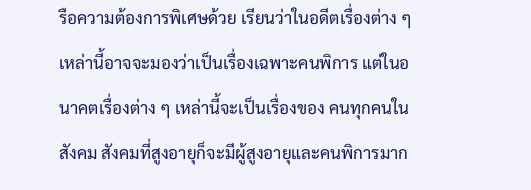รือความต้องการพิเศษด้วย เรียนว่าในอดีตเรื่องต่าง ๆ เหล่านี้อาจจะมองว่าเป็นเรื่องเฉพาะคนพิการ แต่ในอนาคตเรื่องต่าง ๆ เหล่านี้จะเป็นเรื่องของ คนทุกคนในสังคม สังคมที่สูงอายุก็จะมีผู้สูงอายุและคนพิการมาก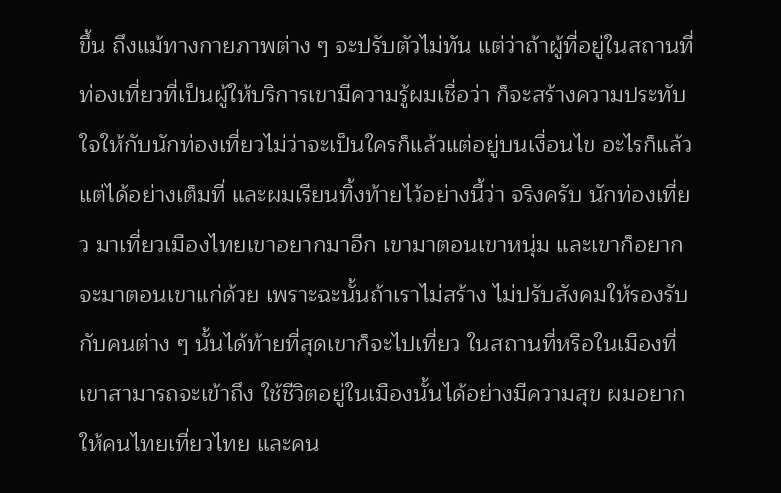ขึ้น ถึงแม้ทางกายภาพต่าง ๆ จะปรับตัวไม่ทัน แต่ว่าถ้าผู้ที่อยู่ในสถานที่ท่องเที่ยวที่เป็นผู้ให้บริการเขามีความรู้ผมเชื่อว่า ก็จะสร้างความประทับใจให้กับนักท่องเที่ยวไม่ว่าจะเป็นใครก็แล้วแต่อยู่บนเงื่อนไข อะไรก็แล้วแต่ได้อย่างเต็มที่ และผมเรียนทิ้งท้ายไว้อย่างนี้ว่า จริงครับ นักท่องเที่ยว มาเที่ยวเมืองไทยเขาอยากมาอีก เขามาตอนเขาหนุ่ม และเขาก็อยากจะมาตอนเขาแก่ด้วย เพราะฉะนั้นถ้าเราไม่สร้าง ไม่ปรับสังคมให้รองรับกับคนต่าง ๆ นั้นได้ท้ายที่สุดเขาก็จะไปเที่ยว ในสถานที่หรือในเมืองที่เขาสามารถจะเข้าถึง ใช้ชีวิตอยู่ในเมืองนั้นได้อย่างมีความสุข ผมอยากให้คนไทยเที่ยวไทย และคน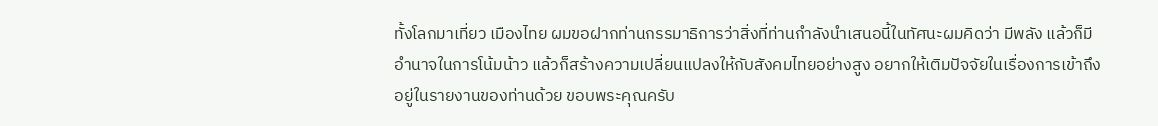ทั้งโลกมาเที่ยว เมืองไทย ผมขอฝากท่านกรรมาธิการว่าสิ่งที่ท่านกำลังนำเสนอนี้ในทัศนะผมคิดว่า มีพลัง แล้วก็มีอำนาจในการโน้มน้าว แล้วก็สร้างความเปลี่ยนแปลงให้กับสังคมไทยอย่างสูง อยากให้เติมปัจจัยในเรื่องการเข้าถึงอยู่ในรายงานของท่านด้วย ขอบพระคุณครับ